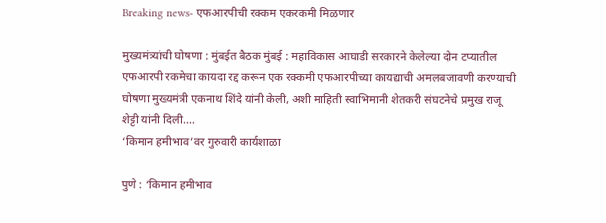Breaking news- एफआरपीची रक्कम एकरकमी मिळणार

मुख्यमंत्र्यांची घोषणा : मुंबईत बैठक मुंबई : महाविकास आघाडी सरकारने केलेल्या दोन टप्यातील एफआरपी रकमेचा कायदा रद्द करून एक रक्कमी एफआरपीच्या कायद्याची अमलबजावणी करण्याची घोषणा मुख्यमंत्री एकनाथ शिंदे यांनी केली, अशी माहिती स्वाभिमानी शेतकरी संघटनेचे प्रमुख राजू शेट्टी यांनी दिली.…
‘किमान हमीभाव’वर गुरुवारी कार्यशाळा

पुणे : ‘किमान हमीभाव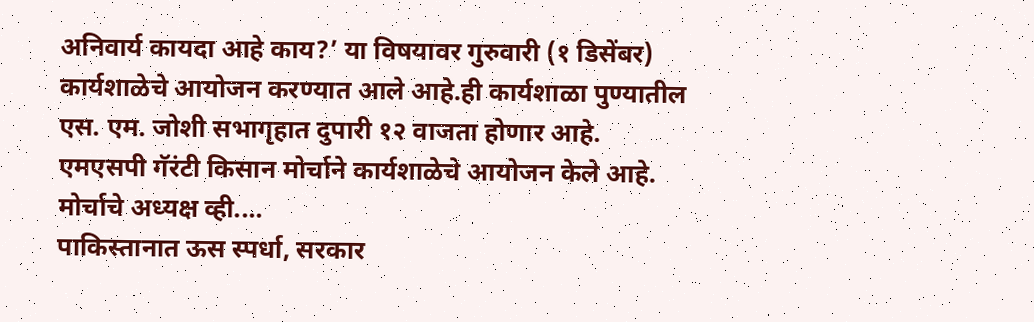अनिवार्य कायदा आहे काय?’ या विषयावर गुरुवारी (१ डिसेंबर) कार्यशाळेचे आयोजन करण्यात आले आहे.ही कार्यशाळा पुण्यातील एस. एम. जोशी सभागृहात दुपारी १२ वाजता होणार आहे. एमएसपी गॅरंटी किसान मोर्चाने कार्यशाळेचे आयोजन केले आहे. मोर्चाचे अध्यक्ष व्ही.…
पाकिस्तानात ऊस स्पर्धा, सरकार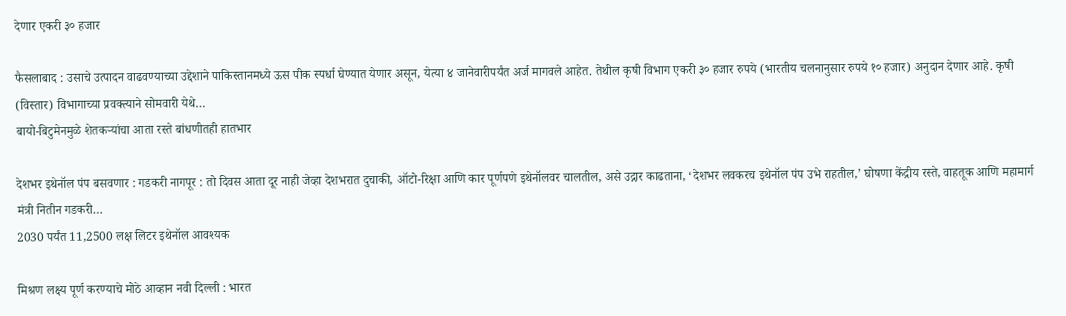देणार एकरी ३० हजार

फैसलाबाद : उसाचे उत्पादन वाढवण्याच्या उद्देशाने पाकिस्तानमध्ये ऊस पीक स्पर्धा घेण्यात येणार असून, येत्या ४ जानेवारीपर्यंत अर्ज मागवले आहेत. तेथील कृषी विभाग एकरी ३० हजार रुपये (भारतीय चलनानुसार रुपये १० हजार) अनुदान देणार आहे. कृषी (विस्तार) विभागाच्या प्रवक्त्याने सोमवारी येथे…
बायो-बिटुमेनमुळे शेतकऱ्यांचा आता रस्ते बांधणीतही हातभार

देशभर इथेनॉल पंप बसवणार : गडकरी नागपूर : तो दिवस आता दूर नाही जेव्हा देशभरात दुचाकी, ऑटो-रिक्षा आणि कार पूर्णपणे इथेनॉलवर चालतील, असे उद्गार काढताना, ‘देशभर लवकरच इथेनॉल पंप उभे राहतील,’ घोषणा केंद्रीय रस्ते, वाहतूक आणि महामार्ग मंत्री नितीन गडकरी…
2030 पर्यंत 11,2500 लक्ष लिटर इथेनॉल आवश्यक

मिश्रण लक्ष्य पूर्ण करण्याचे मोठे आव्हान नवी दिल्ली : भारत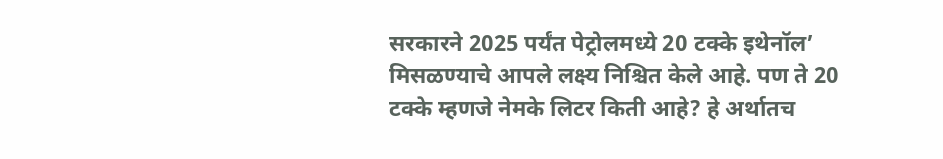सरकारने 2025 पर्यंत पेट्रोलमध्ये 20 टक्के इथेनॉल’ मिसळण्याचे आपले लक्ष्य निश्चित केले आहे. पण ते 20 टक्के म्हणजे नेमके लिटर किती आहे? हे अर्थातच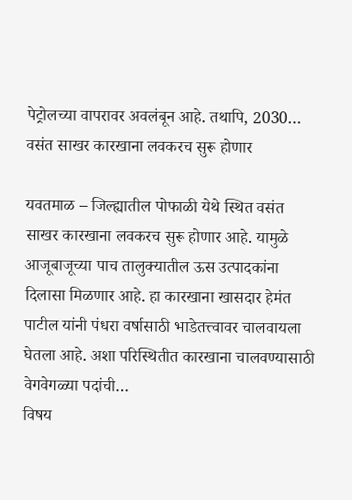पेट्रोलच्या वापरावर अवलंबून आहे. तथापि, 2030…
वसंत साखर कारखाना लवकरच सुरू होणार

यवतमाळ – जिल्ह्यातील पोफाळी येथे स्थित वसंत साखर कारखाना लवकरच सुरू होणार आहे. यामुळे आजूबाजूच्या पाच तालुक्यातील ऊस उत्पादकांना दिलासा मिळणार आहे. हा कारखाना खासदार हेमंत पाटील यांनी पंधरा वर्षासाठी भाडेतत्त्वावर चालवायला घेतला आहे. अशा परिस्थितीत कारखाना चालवण्यासाठी वेगवेगळ्या पदांची…
विषय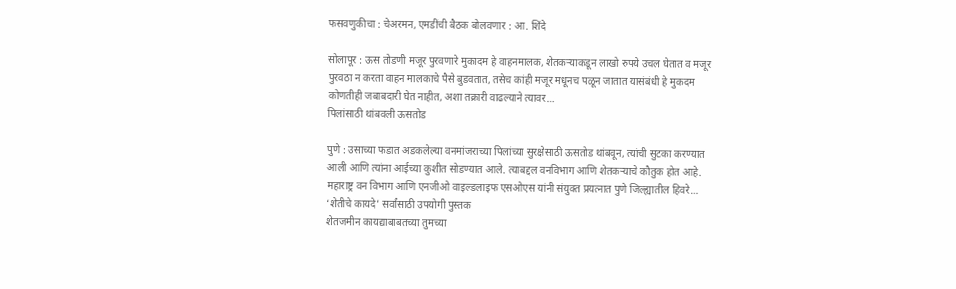फसवणुकीचा : चेअरमन, एमडींची बैठक बोलवणार : आ. शिंदे

सोलापूर : ऊस तोडणी मजूर पुरवणारे मुकादम हे वाहनमालक, शेतकऱ्याकडून लाखो रुपये उचल घेतात व मजूर पुरवठा न करता वाहन मालकाचे पैसे बुडवतात, तसेच कांही मजूर मधूनच पळून जातात यासंबंधी हे मुकदम कोणतीही जबाबदारी घेत नाहीत, अशा तक्रारी वाढल्याने त्यावर…
पिलांसाठी थांबवली ऊसतोड

पुणे : उसाच्या फडात अडकलेल्या वनमांजराच्या पिलांच्या सुरक्षेसाठी ऊसतोड थांबवून, त्यांची सुटका करण्यात आली आणि त्यांना आईच्या कुशीत सोडण्यात आले. त्याबद्दल वनविभाग आणि शेतकऱ्याचे कौतुक होत आहे. महाराष्ट्र वन विभाग आणि एनजीओ वाइल्डलाइफ एसओएस यांनी संयुक्त प्रयत्नात पुणे जिल्ह्यातील हिवरे…
‘शेतीचे कायदे’ सर्वांसाठी उपयोगी पुस्तक
शेतजमीन कायद्याबाबतच्या तुमच्या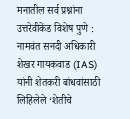मनातील सर्व प्रश्नांना उत्तरेवीकेंड विशेष पुणे : नामवंत सनदी अधिकारी शेखर गायकवाड (IAS) यांनी शेतकरी बांधवांसाठी लिहिलेले ‘शेतीचे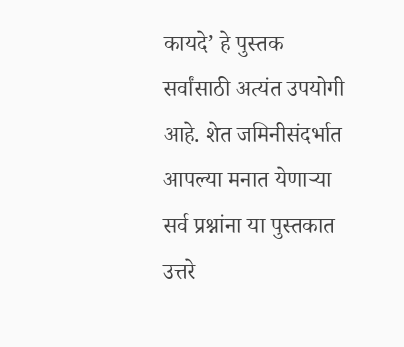कायदे’ हे पुस्तक सर्वांसाठी अत्यंत उपयोगी आहे. शेत जमिनीसंदर्भात आपल्या मनात येणाऱ्या सर्व प्रश्नांना या पुस्तकात उत्तरे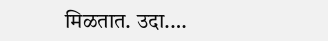मिळतात. उदा.…